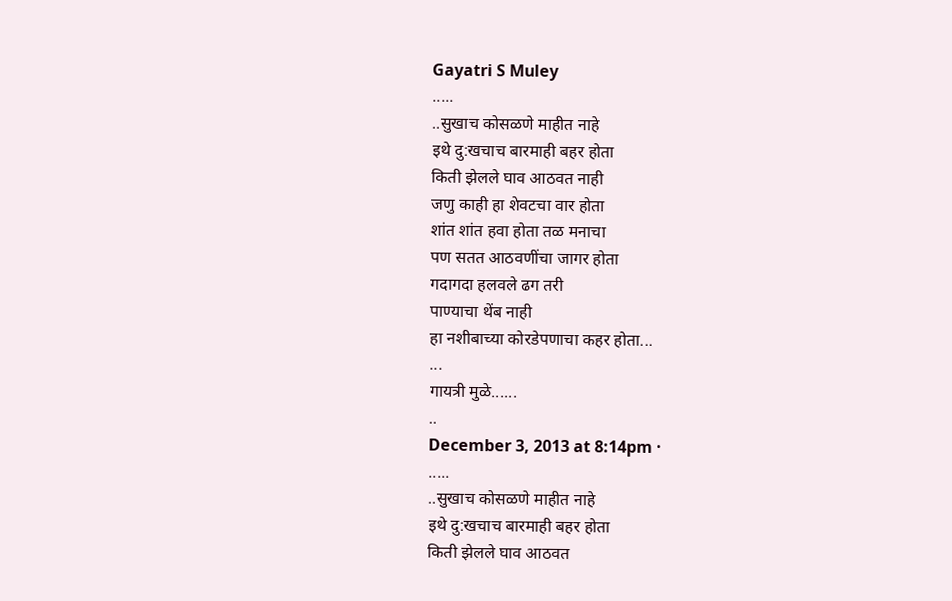Gayatri S Muley
.....
..सुखाच कोसळणे माहीत नाहे
इथे दु:खचाच बारमाही बहर होता
किती झेलले घाव आठवत नाही
जणु काही हा शेवटचा वार होता
शांत शांत हवा होता तळ मनाचा
पण सतत आठवणींचा जागर होता
गदागदा हलवले ढग तरी
पाण्याचा थेंब नाही
हा नशीबाच्या कोरडेपणाचा कहर होता...
...
गायत्री मुळे......
..
December 3, 2013 at 8:14pm ·
.....
..सुखाच कोसळणे माहीत नाहे
इथे दु:खचाच बारमाही बहर होता
किती झेलले घाव आठवत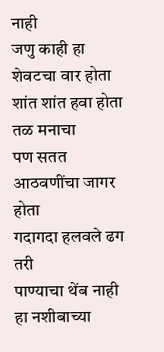नाही
जणु काही हा शेवटचा वार होता
शांत शांत हवा होता तळ मनाचा
पण सतत आठवणींचा जागर होता
गदागदा हलवले ढग तरी
पाण्याचा थेंब नाही
हा नशीबाच्या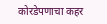कोरडेपणाचा कहर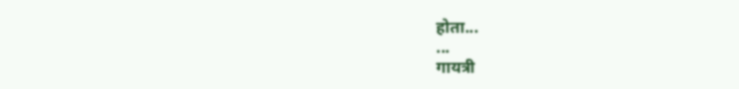होता...
...
गायत्री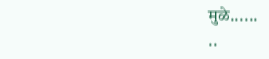मुळे......
..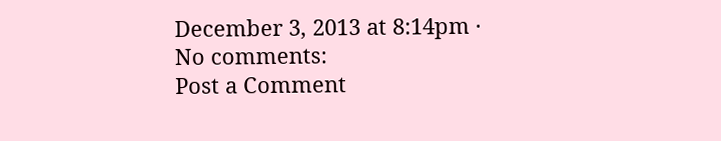December 3, 2013 at 8:14pm ·
No comments:
Post a Comment